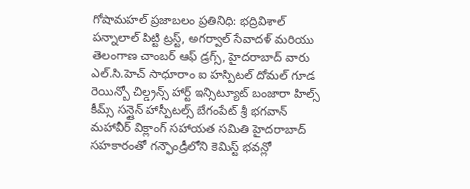గోషామహల్ ప్రజాబలం ప్రతినిధి: భద్రివిశాల్ పన్నాలాల్ పిట్టి ట్రస్ట్, అగర్వాల్ సేవాదళ్ మరియు తెలంగాణ చాంబర్ ఆఫ్ డ్రగ్స్, హైదరాబాద్ వారు ఎల్.సి.హెచ్ సాధూరాం ఐ హస్పిటల్ దోమల్ గూడ రెయిన్బో చిల్డ్రన్స్ హార్ట్ ఇన్సిట్యూట్ బంజారా హిల్స్ కీమ్స్ సన్షైన్ హాస్పీటల్స్ బేగంపేట్ శ్రీ భగవాన్ మహావీర్ విక్లాంగ్ సహాయత సమితి హైదరాబాద్ సహకారంతో గన్ఫౌండ్రీలోని కెమిస్ట్ భవన్లో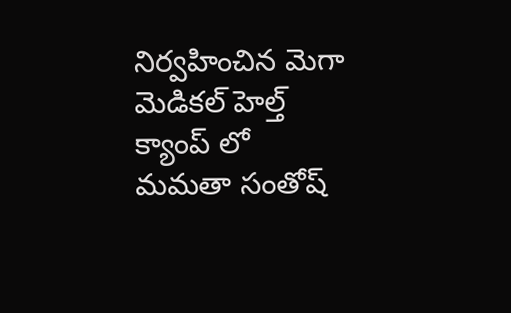నిర్వహించిన మెగా మెడికల్ హెల్త్ క్యాంప్ లో మమతా సంతోష్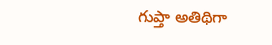గుప్తా అతిథిగా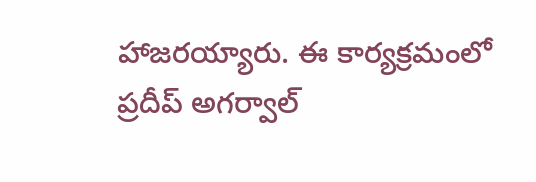హాజరయ్యారు. ఈ కార్యక్రమంలో ప్రదీప్ అగర్వాల్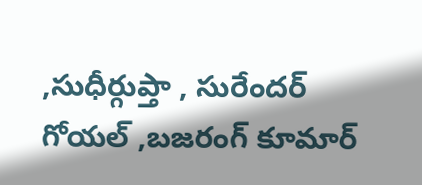,సుధీర్గుప్తా , సురేందర్ గోయల్ ,బజరంగ్ కూమార్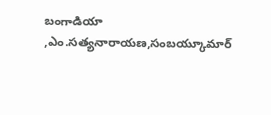బంగాడియా ,ఎం.సత్యనారాయణ,సంబయ్కూమార్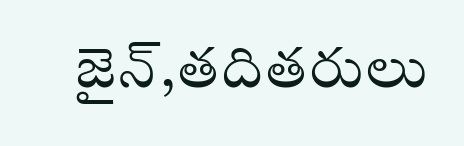జైన్,తదితరులు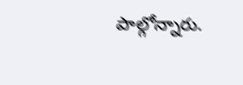పాల్గోన్నారు.